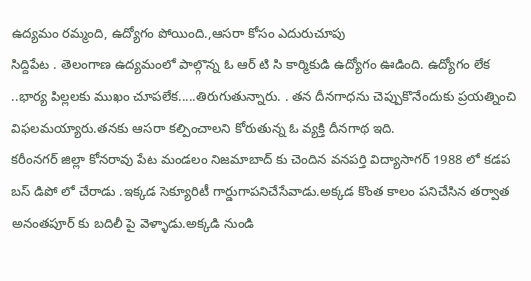ఉద్యమం రమ్మంది, ఉద్యోగం పోయింది.,ఆసరా కోసం ఎదురుచూపు
సిద్దిపేట . తెలంగాణ ఉద్యమంలో పాల్గొన్న ఓ ఆర్ టి సి కార్మికుడి ఉద్యోగం ఊడింది. ఉద్యోగం లేక ..భార్య పిల్లలకు ముఖం చూపలేక.....తిరుగుతున్నారు. . తన దీనగాధను చెప్పుకొనేందుకు ప్రయత్నించి విఫలమయ్యారు.తనకు ఆసరా కల్పించాలని కోరుతున్న ఓ వ్యక్తి దీనగాథ ఇది.
కరీంనగర్ జిల్లా కోనరావు పేట మండలం నిజమాబాద్ కు చెందిన వనపర్తి విద్యాసాగర్ 1988 లో కడప బస్ డిపో లో చేరాడు .ఇక్కడ సెక్యూరిటీ గార్డుగాపనిచేసేవాడు.అక్కడ కొంత కాలం పనిచేసిన తర్వాత అనంతపూర్ కు బదిలీ పై వెళ్ళాడు.అక్కడి నుండి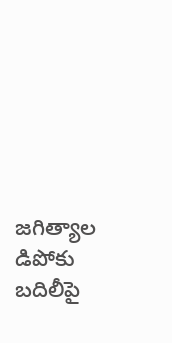జగిత్యాల డిపోకు బదిలీపై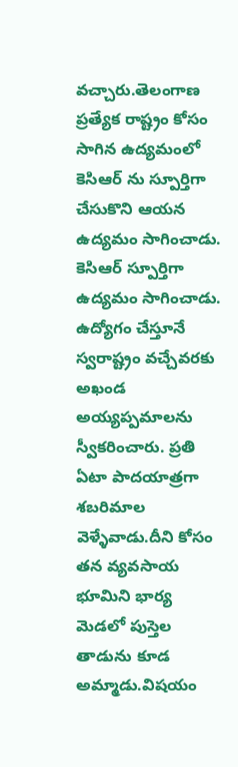వచ్చారు.తెలంగాణ ప్రత్యేక రాష్ట్రం కోసం సాగిన ఉద్యమంలో కెసిఆర్ ను స్పూర్తిగా చేసుకొని ఆయన ఉద్యమం సాగించాడు.
కెసిఆర్ స్పూర్తిగా ఉద్యమం సాగించాడు. ఉద్యోగం చేస్తూనే స్వరాష్ట్రం వచ్చేవరకు అఖండ అయ్యప్పమాలను స్వీకరించారు. ప్రతి ఏటా పాదయాత్రగా శబరిమాల వెళ్ళేవాడు.దీని కోసం తన వ్యవసాయ భూమిని భార్య మెడలో పుస్తెల తాడును కూడ అమ్మాడు.విషయం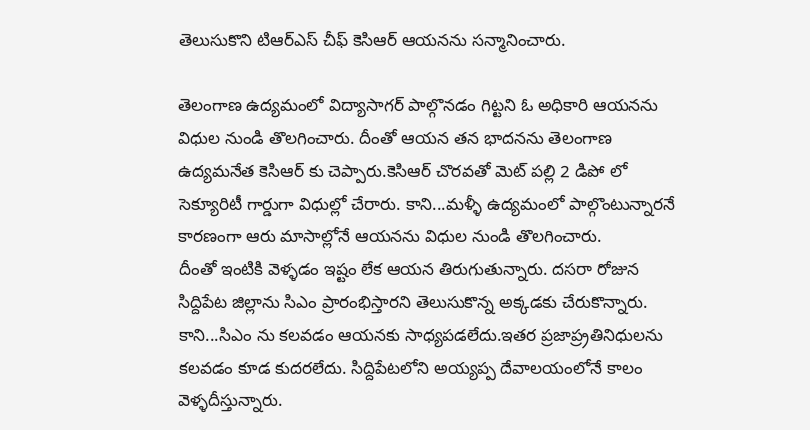తెలుసుకొని టిఆర్ఎస్ చీఫ్ కెసిఆర్ ఆయనను సన్మానించారు.

తెలంగాణ ఉద్యమంలో విద్యాసాగర్ పాల్గొనడం గిట్టని ఓ అధికారి ఆయనను విధుల నుండి తొలగించారు. దీంతో ఆయన తన భాదనను తెలంగాణ ఉద్యమనేత కెసిఆర్ కు చెప్పారు.కెసిఆర్ చొరవతో మెట్ పల్లి 2 డిపో లో సెక్యూరిటీ గార్డుగా విధుల్లో చేరారు. కాని...మళ్ళీ ఉద్యమంలో పాల్గొంటున్నారనే కారణంగా ఆరు మాసాల్లోనే ఆయనను విధుల నుండి తొలగించారు.
దీంతో ఇంటికి వెళ్ళడం ఇష్టం లేక ఆయన తిరుగుతున్నారు. దసరా రోజున సిద్దిపేట జిల్లాను సిఎం ప్రారంభిస్తారని తెలుసుకొన్న అక్కడకు చేరుకొన్నారు. కాని...సిఎం ను కలవడం ఆయనకు సాధ్యపడలేదు.ఇతర ప్రజాప్ర్రతినిధులను కలవడం కూడ కుదరలేదు. సిద్దిపేటలోని అయ్యప్ప దేవాలయంలోనే కాలం వెళ్ళదీస్తున్నారు.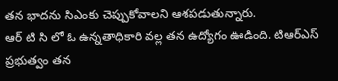తన భాదను సిఎంకు చెప్పుకోవాలని ఆశపడుతున్నారు.
ఆర్ టి సి లో ఓ ఉన్నతాధికారి వల్ల తన ఉద్యోగం ఊడింది. టిఆర్ఎస్ ప్రభుత్వం తన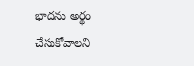భాదను అర్థం చేసుకోవాలని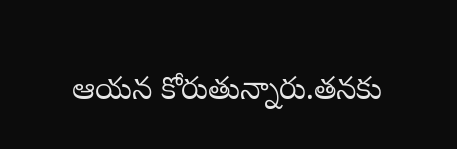ఆయన కోరుతున్నారు.తనకు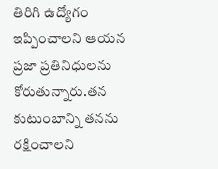తిరిగి ఉద్యోగం ఇప్పించాలని ఆయన ప్రజా ప్రతినిధులను కోరుతున్నారు.తన కుటుంబాన్ని తనను రక్షించాలని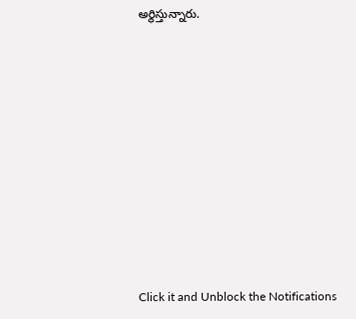అర్థిస్తున్నారు.












Click it and Unblock the Notifications